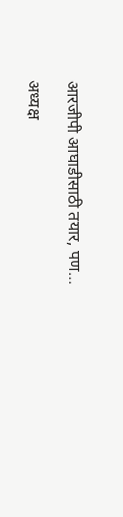आरजीपी आघाडीसाठी तयार, पण…

अध्यक्ष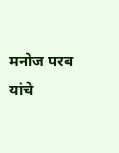मनोज परब यांचे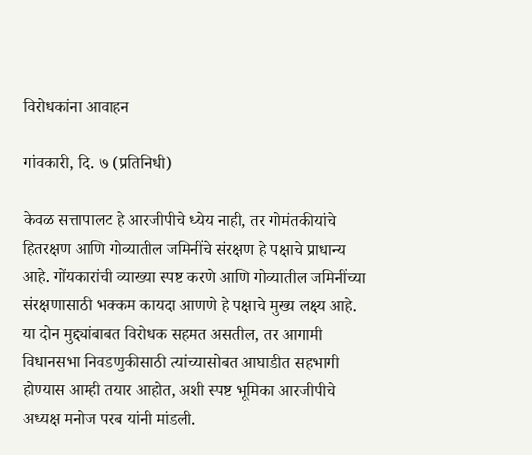विरोधकांना आवाहन

गांवकारी, दि. ७ (प्रतिनिधी)

केवळ सत्तापालट हे आरजीपीचे ध्येय नाही, तर गोमंतकीयांचे हितरक्षण आणि गोव्यातील जमिनींचे संरक्षण हे पक्षाचे प्राधान्य आहे. गोंयकारांची व्याख्या स्पष्ट करणे आणि गोव्यातील जमिनींच्या संरक्षणासाठी भक्कम कायदा आणणे हे पक्षाचे मुख्य लक्ष्य आहे. या दोन मुद्द्यांबाबत विरोधक सहमत असतील, तर आगामी विधानसभा निवडणुकीसाठी त्यांच्यासोबत आघाडीत सहभागी होण्यास आम्ही तयार आहोत, अशी स्पष्ट भूमिका आरजीपीचे अध्यक्ष मनोज परब यांनी मांडली.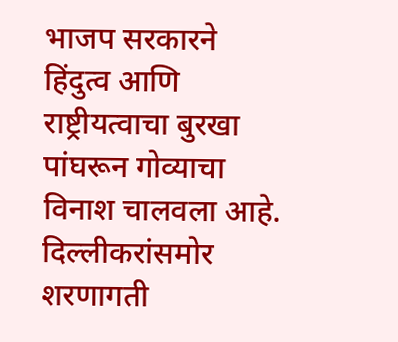भाजप सरकारने हिंदुत्व आणि राष्ट्रीयत्वाचा बुरखा पांघरून गोव्याचा विनाश चालवला आहे. दिल्लीकरांसमोर शरणागती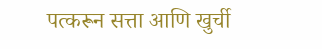पत्करून सत्ता आणि खुर्ची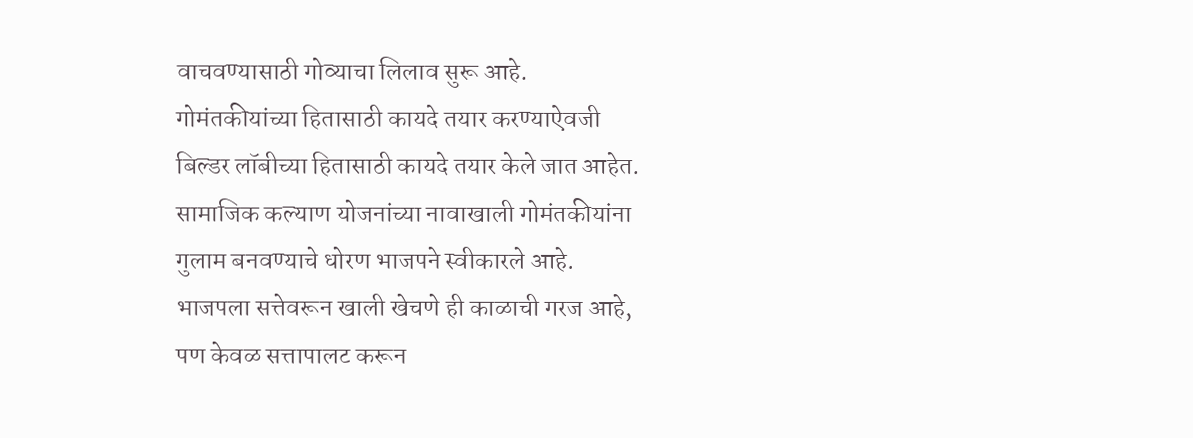वाचवण्यासाठी गोव्याचा लिलाव सुरू आहे. गोमंतकीयांच्या हितासाठी कायदे तयार करण्याऐवजी बिल्डर लॉबीच्या हितासाठी कायदे तयार केले जात आहेत. सामाजिक कल्याण योजनांच्या नावाखाली गोमंतकीयांना गुलाम बनवण्याचे धोरण भाजपने स्वीकारले आहे. भाजपला सत्तेवरून खाली खेचणे ही काळाची गरज आहे, पण केवळ सत्तापालट करून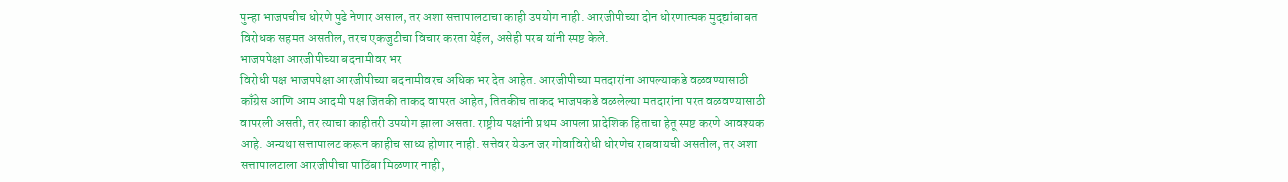पुन्हा भाजपचीच धोरणे पुढे नेणार असाल, तर अशा सत्तापालटाचा काही उपयोग नाही. आरजीपीच्या दोन धोरणात्मक मुद्द्यांबाबत विरोधक सहमत असतील, तरच एकजुटीचा विचार करता येईल, असेही परब यांनी स्पष्ट केले.
भाजपपेक्षा आरजीपीच्या बदनामीवर भर
विरोधी पक्ष भाजपपेक्षा आरजीपीच्या बदनामीवरच अधिक भर देत आहेत. आरजीपीच्या मतदारांना आपल्याकडे वळवण्यासाठी काँग्रेस आणि आम आदमी पक्ष जितकी ताकद वापरत आहेत, तितकीच ताकद भाजपकडे वळलेल्या मतदारांना परत वळवण्यासाठी वापरली असती, तर त्याचा काहीतरी उपयोग झाला असता. राष्ट्रीय पक्षांनी प्रथम आपला प्रादेशिक हिताचा हेतू स्पष्ट करणे आवश्यक आहे. अन्यथा सत्तापालट करून काहीच साध्य होणार नाही. सत्तेवर येऊन जर गोवाविरोधी धोरणेच राबवायची असतील, तर अशा सत्तापालटाला आरजीपीचा पाठिंबा मिळणार नाही,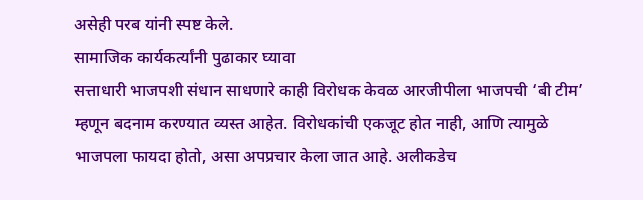असेही परब यांनी स्पष्ट केले.
सामाजिक कार्यकर्त्यांनी पुढाकार घ्यावा
सत्ताधारी भाजपशी संधान साधणारे काही विरोधक केवळ आरजीपीला भाजपची ‘बी टीम’ म्हणून बदनाम करण्यात व्यस्त आहेत. विरोधकांची एकजूट होत नाही, आणि त्यामुळे भाजपला फायदा होतो, असा अपप्रचार केला जात आहे. अलीकडेच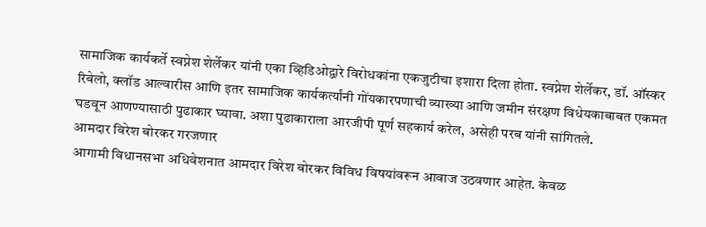सामाजिक कार्यकर्ते स्वप्नेश शेर्लेकर यांनी एका व्हिडिओद्वारे विरोधकांना एकजुटीचा इशारा दिला होता. स्वप्नेश शेर्लेकर, डॉ. ऑस्कर रिबेलो, क्लॉड आल्वारीस आणि इतर सामाजिक कार्यकर्त्यांनी गोंयकारपणाची व्याख्या आणि जमीन संरक्षण विधेयकाबाबत एकमत घडवून आणण्यासाठी पुढाकार घ्यावा. अशा पुढाकाराला आरजीपी पूर्ण सहकार्य करेल, असेही परब यांनी सांगितले.
आमदार विरेश बोरकर गरजणार
आगामी विधानसभा अधिवेशनात आमदार विरेश बोरकर विविध विषयांवरून आवाज उठवणार आहेत. केवळ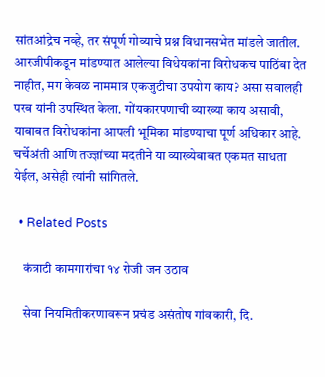सांतआंद्रेच नव्हे, तर संपूर्ण गोव्याचे प्रश्न विधानसभेत मांडले जातील. आरजीपीकडून मांडण्यात आलेल्या विधेयकांना विरोधकच पाठिंबा देत नाहीत, मग केवळ नाममात्र एकजुटीचा उपयोग काय? असा सवालही परब यांनी उपस्थित केला. गोंयकारपणाची व्याख्या काय असावी, याबाबत विरोधकांना आपली भूमिका मांडण्याचा पूर्ण अधिकार आहे. चर्चेअंती आणि तज्ज्ञांच्या मदतीने या व्याख्येबाबत एकमत साधता येईल, असेही त्यांनी सांगितले.

  • Related Posts

    कंत्राटी कामगारांचा १४ रोजी जन उठाव

    सेवा नियमितीकरणावरून प्रचंड असंतोष गांवकारी, दि.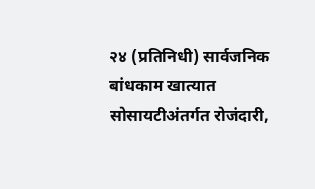२४ (प्रतिनिधी) सार्वजनिक बांधकाम खात्यात सोसायटीअंतर्गत रोजंदारी,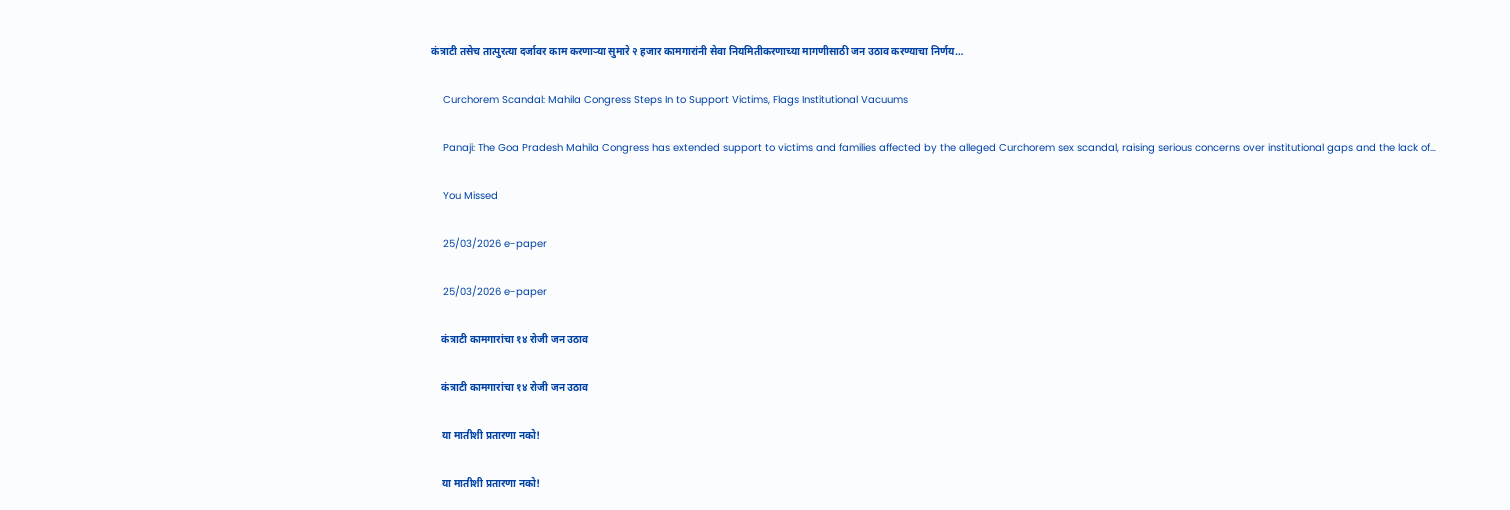कंत्राटी तसेच तात्पुरत्या दर्जावर काम करणाऱ्या सुमारे २ हजार कामगारांनी सेवा नियमितीकरणाच्या मागणीसाठी जन उठाव करण्याचा निर्णय…

    Curchorem Scandal: Mahila Congress Steps In to Support Victims, Flags Institutional Vacuums

    Panaji: The Goa Pradesh Mahila Congress has extended support to victims and families affected by the alleged Curchorem sex scandal, raising serious concerns over institutional gaps and the lack of…

    You Missed

    25/03/2026 e-paper

    25/03/2026 e-paper

    कंत्राटी कामगारांचा १४ रोजी जन उठाव

    कंत्राटी कामगारांचा १४ रोजी जन उठाव

    या मातीशी प्रतारणा नको!

    या मातीशी प्रतारणा नको!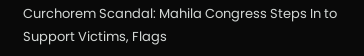Curchorem Scandal: Mahila Congress Steps In to Support Victims, Flags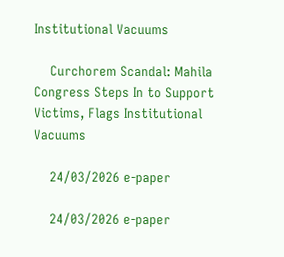Institutional Vacuums

    Curchorem Scandal: Mahila Congress Steps In to Support Victims, Flags Institutional Vacuums

    24/03/2026 e-paper

    24/03/2026 e-paper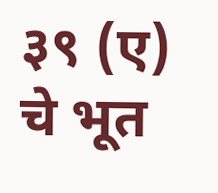३९ (ए) चे भूत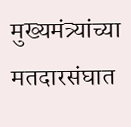मुख्यमंत्र्यांच्या मतदारसंघात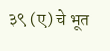३९ (ए) चे भूत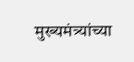मुख्यमंत्र्यांच्या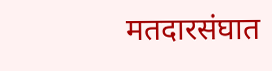मतदारसंघात